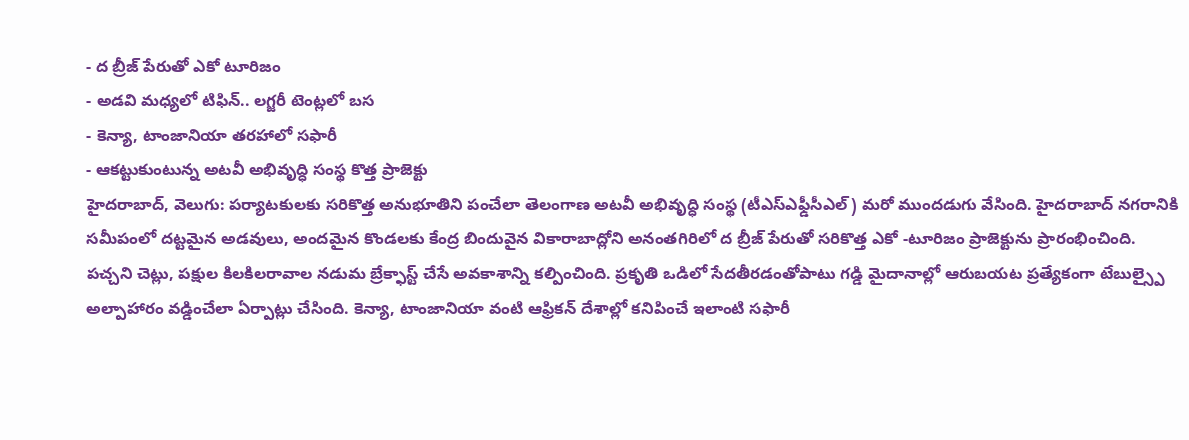- ద బ్రీజ్ పేరుతో ఎకో టూరిజం
- అడవి మధ్యలో టిఫిన్.. లగ్జరీ టెంట్లలో బస
- కెన్యా, టాంజానియా తరహాలో సఫారీ
- ఆకట్టుకుంటున్న అటవీ అభివృద్ధి సంస్థ కొత్త ప్రాజెక్టు
హైదరాబాద్, వెలుగు: పర్యాటకులకు సరికొత్త అనుభూతిని పంచేలా తెలంగాణ అటవీ అభివృద్ధి సంస్థ (టీఎస్ఎఫ్డీసీఎల్) మరో ముందడుగు వేసింది. హైదరాబాద్ నగరానికి సమీపంలో దట్టమైన అడవులు, అందమైన కొండలకు కేంద్ర బిందువైన వికారాబాద్లోని అనంతగిరిలో ద బ్రీజ్ పేరుతో సరికొత్త ఎకో -టూరిజం ప్రాజెక్టును ప్రారంభించింది.
పచ్చని చెట్లు, పక్షుల కిలకిలరావాల నడుమ బ్రేక్ఫాస్ట్ చేసే అవకాశాన్ని కల్పించింది. ప్రకృతి ఒడిలో సేదతీరడంతోపాటు గడ్డి మైదానాల్లో ఆరుబయట ప్రత్యేకంగా టేబుల్స్పై అల్పాహారం వడ్డించేలా ఏర్పాట్లు చేసింది. కెన్యా, టాంజానియా వంటి ఆఫ్రికన్ దేశాల్లో కనిపించే ఇలాంటి సఫారీ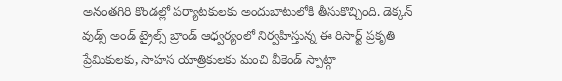అనంతగిరి కొండల్లో పర్యాటకులకు అందుబాటులోకి తీసుకొచ్చింది. డెక్కన్ వుడ్స్ అండ్ ట్రైల్స్ బ్రాండ్ ఆధ్వర్యంలో నిర్వహిస్తున్న ఈ రిసార్ట్ ప్రకృతి ప్రేమికులకు, సాహస యాత్రికులకు మంచి వీకెండ్ స్పాట్గా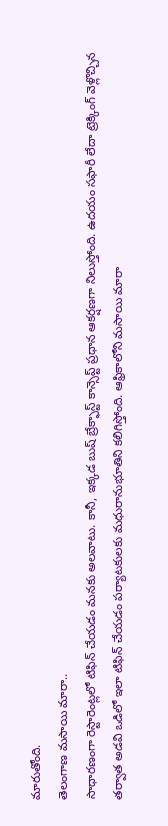మారుతోంది.
తెలంగాణ మసాయి మారా..
సాధారణంగా రెస్టారెంట్లలో టిఫిన్ చేయడం మనకు అలవాటు. కానీ, ఇక్కడ బుష్ బ్రేక్ఫాస్ట్ కాన్సెప్ట్ ప్రధాన ఆకర్షణగా నిలుస్తోంది. ఉదయం సఫారీ లేదా ట్రెక్కింగ్ వెళ్లొచ్చిన తర్వాత అడవి ఒడిలో ఇలా టిఫిన్ చేయడం పర్యాటకులకు మధురానుభూతిని కలిగిస్తోంది. ఆఫ్రికాలోని మసాయి మారా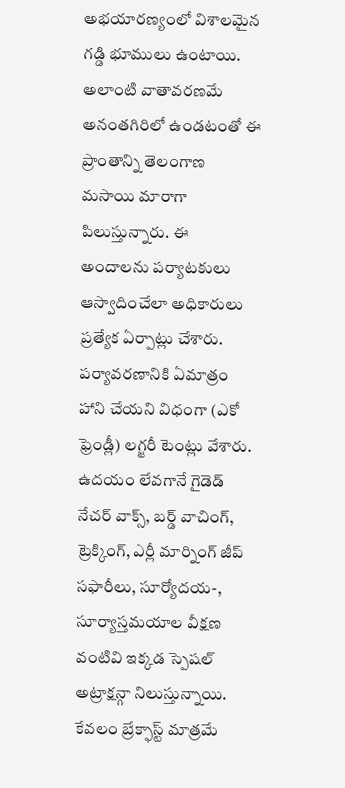అభయారణ్యంలో విశాలమైన గడ్డి భూములు ఉంటాయి.
అలాంటి వాతావరణమే అనంతగిరిలో ఉండటంతో ఈ ప్రాంతాన్ని తెలంగాణ మసాయి మారాగా పిలుస్తున్నారు. ఈ అందాలను పర్యాటకులు ఆస్వాదించేలా అధికారులు ప్రత్యేక ఏర్పాట్లు చేశారు. పర్యావరణానికి ఏమాత్రం హాని చేయని విధంగా (ఎకో ఫ్రెండ్లీ) లగ్జరీ టెంట్లు వేశారు. ఉదయం లేవగానే గైడెడ్ నేచర్ వాక్స్, బర్డ్ వాచింగ్, ట్రెక్కింగ్, ఎర్లీ మార్నింగ్ జీప్ సఫారీలు, సూర్యోదయ-, సూర్యాస్తమయాల వీక్షణ వంటివి ఇక్కడ స్పెషల్ అట్రాక్షన్గా నిలుస్తున్నాయి. కేవలం బ్రేక్ఫాస్ట్ మాత్రమే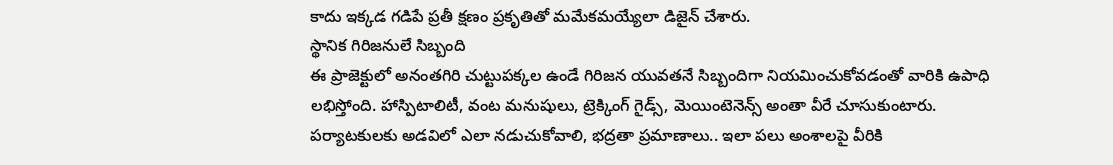కాదు ఇక్కడ గడిపే ప్రతీ క్షణం ప్రకృతితో మమేకమయ్యేలా డిజైన్ చేశారు.
స్థానిక గిరిజనులే సిబ్బంది
ఈ ప్రాజెక్టులో అనంతగిరి చుట్టుపక్కల ఉండే గిరిజన యువతనే సిబ్బందిగా నియమించుకోవడంతో వారికి ఉపాధి లభిస్తోంది. హాస్పిటాలిటీ, వంట మనుషులు, ట్రెక్కింగ్ గైడ్స్, మెయింటెనెన్స్ అంతా వీరే చూసుకుంటారు. పర్యాటకులకు అడవిలో ఎలా నడుచుకోవాలి, భద్రతా ప్రమాణాలు.. ఇలా పలు అంశాలపై వీరికి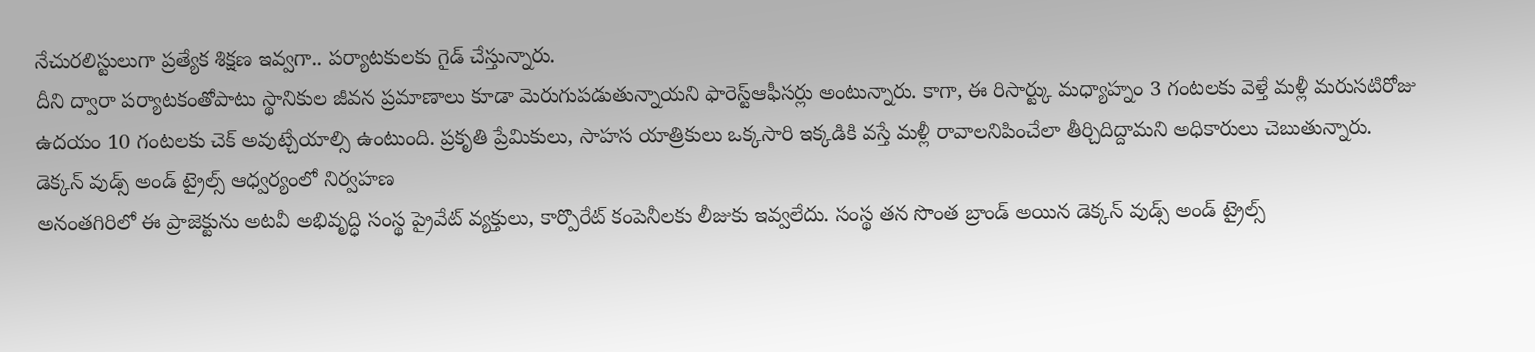నేచురలిస్టులుగా ప్రత్యేక శిక్షణ ఇవ్వగా.. పర్యాటకులకు గైడ్ చేస్తున్నారు.
దీని ద్వారా పర్యాటకంతోపాటు స్థానికుల జీవన ప్రమాణాలు కూడా మెరుగుపడుతున్నాయని ఫారెస్ట్ఆఫీసర్లు అంటున్నారు. కాగా, ఈ రిసార్ట్కు మధ్యాహ్నం 3 గంటలకు వెళ్తే మళ్లీ మరుసటిరోజు ఉదయం 10 గంటలకు చెక్ అవుట్చేయాల్సి ఉంటుంది. ప్రకృతి ప్రేమికులు, సాహస యాత్రికులు ఒక్కసారి ఇక్కడికి వస్తే మళ్లీ రావాలనిపించేలా తీర్చిదిద్దామని అధికారులు చెబుతున్నారు.
డెక్కన్ వుడ్స్ అండ్ ట్రైల్స్ ఆధ్వర్యంలో నిర్వహణ
అనంతగిరిలో ఈ ప్రాజెక్టును అటవీ అభివృద్ధి సంస్థ ప్రైవేట్ వ్యక్తులు, కార్పొరేట్ కంపెనీలకు లీజుకు ఇవ్వలేదు. సంస్థ తన సొంత బ్రాండ్ అయిన డెక్కన్ వుడ్స్ అండ్ ట్రైల్స్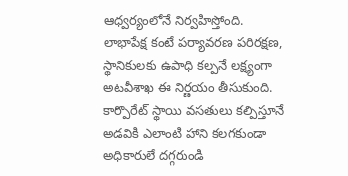ఆధ్వర్యంలోనే నిర్వహిస్తోంది. లాభాపేక్ష కంటే పర్యావరణ పరిరక్షణ, స్థానికులకు ఉపాధి కల్పనే లక్ష్యంగా అటవీశాఖ ఈ నిర్ణయం తీసుకుంది.
కార్పొరేట్ స్థాయి వసతులు కల్పిస్తూనే అడవికి ఎలాంటి హాని కలగకుండా అధికారులే దగ్గరుండి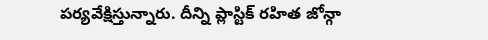పర్యవేక్షిస్తున్నారు. దీన్ని ప్లాస్టిక్ రహిత జోన్గా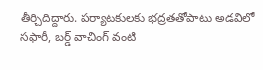తీర్చిదిద్దారు. పర్యాటకులకు భద్రతతోపాటు అడవిలో సఫారీ, బర్డ్ వాచింగ్ వంటి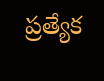ప్రత్యేక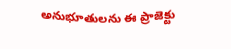అనుభూతులను ఈ ప్రాజెక్టు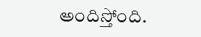అందిస్తోంది.